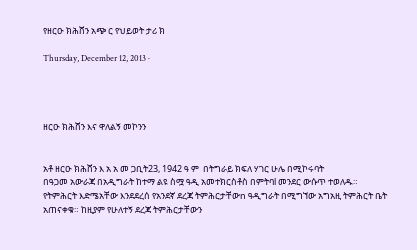የዘርዑ ክሕሸን አጭ ር የህይወት ታሪ ክ

Thursday, December 12, 2013 ·




ዘርዑ ክሕሸን እና ዋለልኝ መኮንን


አቶ ዘርዑ ክሕሸን እ አ አ መ ጋቢት23, 1942 ዓ ም  በትግራይ ክፍለ ሃገር ሁሌ በሚኮሩባት
በዓጋመ አውራጃ በአዲግራት ከተማ ልዩ ስሟ ዓዲ አመተክርስቶስ በምትባl መንደር ውሱጥ ተወለዱ።
የትምሕርት እድሜአቸው እንደደረሰ የአንደኛ ደረጃ ትምሕርታቸውn ዓዲግራት በሚግኘው አግአዚ ትምሕርት ቤት
አጠናቀቁ። ከዚያም የሁለተኝ ደረጃ ትምሕርታቸውን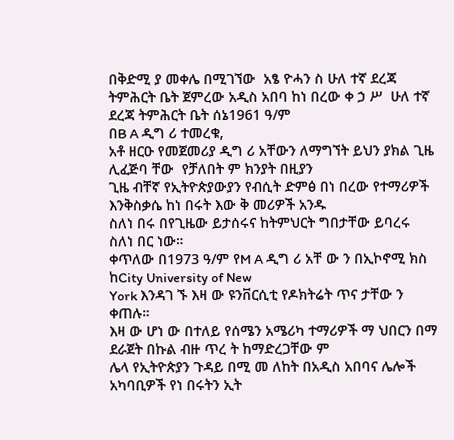በቅድሚ ያ መቀሌ በሚገኘው  አፄ ዮሓን ስ ሁለ ተኛ ደረጃ
ትምሕርት ቤት ጀምረው አዲስ አበባ ከነ በረው ቀ ኃ ሥ  ሁለ ተኛ ደረጃ ትምሕርት ቤት ሰኔ1961 ዓ/ም
በB A ዲግ ሪ ተመረቁ,
አቶ ዘርዑ የመጀመሪያ ዲግ ሪ አቸውን ለማግኘት ይህን ያክል ጊዜ ሊፈጅባ ቸው  የቻለበት ም ክንያት በዚያን
ጊዜ ብቸኛ የኢትዮጵያውያን የብሲት ድምፅ በነ በረው የተማሪዎች እንቅስቃሴ ከነ በሩት እው ቅ መሪዎች አንዱ
ስለነ በሩ በየጊዜው ይታሰሩና ከትምህርት ግበታቸው ይባረሩ ስለነ በር ነው።
ቀጥለው በ1973 ዓ/ም የM A ዲግ ሪ አቸ ው ን በኢኮኖሚ ክስ ከCity University of New
York እንዳገ ኙ እዛ ው ዩንቨርሲቲ የዶክትሬት ጥና ታቸው ን ቀጠሉ።
እዛ ው ሆነ ው በተለይ የሰሜን አሜሪካ ተማሪዎች ማ ህበርን በማ ደራጀት በኩል ብዙ ጥረ ት ከማድረጋቸው ም
ሌላ የኢትዮጵያን ጉዳይ በሚ መ ለከት በአዲስ አበባና ሌሎች አካባቢዎች የነ በሩትን ኢት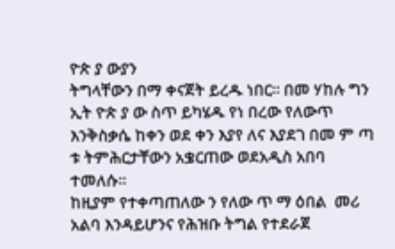ዮጵ ያ ውያን
ትግላቸውን በማ ቀናጀት ይረዱ ነበር። በመ ሃከሉ ግን ኢት ዮጵ ያ ው ስጥ ይካሄዱ የነ በረው የለውጥ
እንቅስቃሴ ከቀን ወደ ቀን እያየ ለና እያደገ በመ ም ጣ ቱ ትምሕርታቸውን አቌርጠው ወደአዲስ አበባ
ተመለሱ።
ከዚያም የተቀጣጠለው ን የለው ጥ ማ ዕበል  መሪ አልባ እንዳይሆንና የሕዝቡ ትግል የተደራጀ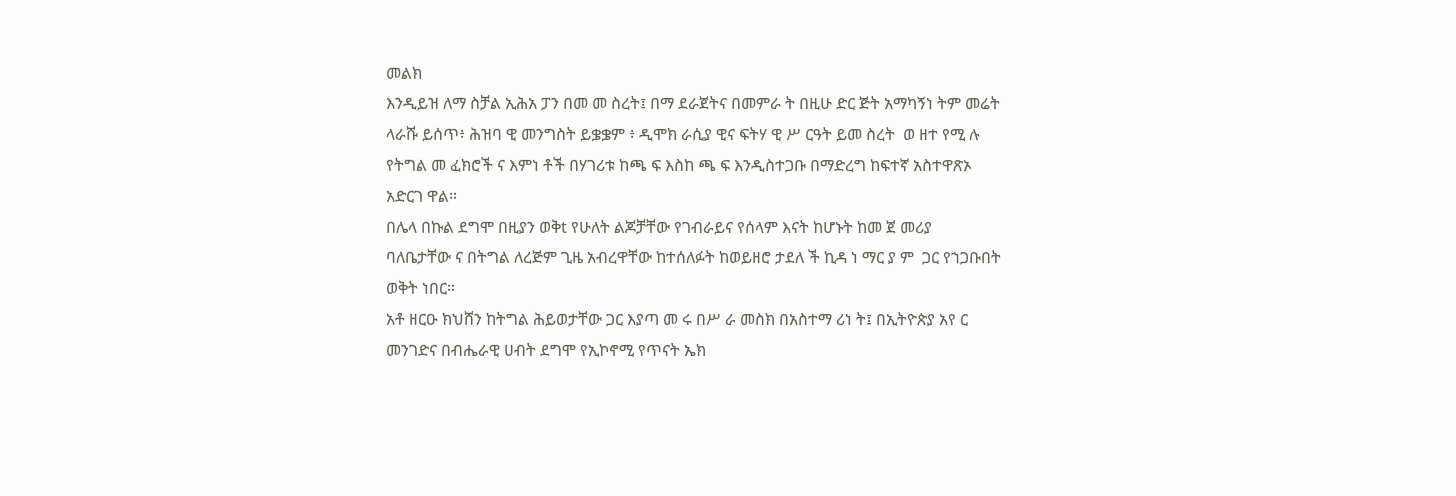መልክ
እንዲይዝ ለማ ስቻል ኢሕአ ፓን በመ መ ስረት፤ በማ ደራጀትና በመምራ ት በዚሁ ድር ጅት አማካኝነ ትም መሬት
ላራሹ ይሰጥ፥ ሕዝባ ዊ መንግስት ይቌቌም ፥ ዲሞክ ራሲያ ዊና ፍትሃ ዊ ሥ ርዓት ይመ ስረት  ወ ዘተ የሚ ሉ
የትግል መ ፈክሮች ና እምነ ቶች በሃገሪቱ ከጫ ፍ እስከ ጫ ፍ እንዲስተጋቡ በማድረግ ከፍተኛ አስተዋጽኦ
አድርገ ዋል።
በሌላ በኩል ደግሞ በዚያን ወቅt የሁለት ልጆቻቸው የገብራይና የሰላም እናት ከሆኑት ከመ ጀ መሪያ
ባለቤታቸው ና በትግል ለረጅም ጊዜ አብረዋቸው ከተሰለፉት ከወይዘሮ ታደለ ች ኪዳ ነ ማር ያ ም  ጋር የኀጋቡበት
ወቅት ነበር።
አቶ ዘርዑ ክህሸን ከትግል ሕይወታቸው ጋር እያጣ መ ሩ በሥ ራ መስክ በአስተማ ሪነ ት፤ በኢትዮጵያ አየ ር
መንገድና በብሔራዊ ሀብት ደግሞ የኢኮኖሚ የጥናት ኤክ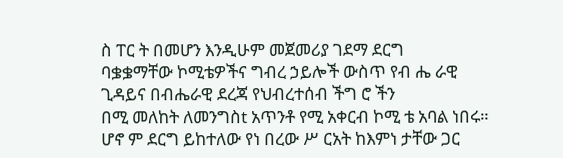ስ ፐር ት በመሆን እንዲሁም መጀመሪያ ገደማ ደርግ
ባቌቌማቸው ኮሚቴዎችና ግብረ ኃይሎች ውስጥ የብ ሔ ራዊ ጊዳይና በብሔራዊ ደረጃ የህብረተሰብ ችግ ሮ ችን
በሚ መለከት ለመንግስt አጥንቶ የሚ አቀርብ ኮሚ ቴ አባል ነበሩ።
ሆኖ ም ደርግ ይከተለው የነ በረው ሥ ርአት ከእምነ ታቸው ጋር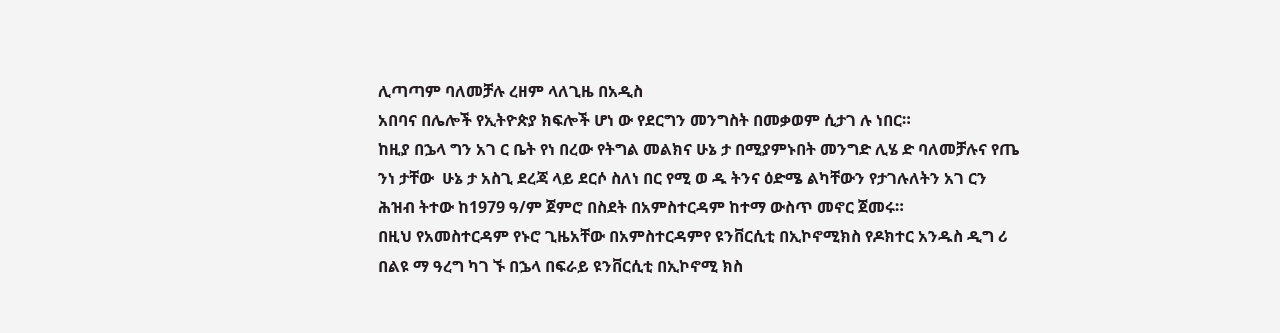ሊጣጣም ባለመቻሉ ረዘም ላለጊዜ በአዲስ
አበባና በሌሎች የኢትዮጵያ ክፍሎች ሆነ ው የደርግን መንግስት በመቃወም ሲታገ ሉ ነበር።
ከዚያ በኌላ ግን አገ ር ቤት የነ በረው የትግል መልክና ሁኔ ታ በሚያምኑበት መንግድ ሊሄ ድ ባለመቻሉና የጤ
ንነ ታቸው  ሁኔ ታ አስጊ ደረጃ ላይ ደርሶ ስለነ በር የሚ ወ ዱ ትንና ዕድሜ ልካቸውን የታገሉለትን አገ ርን
ሕዝብ ትተው ከ1979 ዓ/ም ጀምሮ በስደት በአምስተርዳም ከተማ ውስጥ መኖር ጀመሩ።
በዚህ የአመስተርዳም የኑሮ ጊዜአቸው በአምስተርዳምየ ዩንቨርሲቲ በኢኮኖሚክስ የዶክተር አንዱስ ዲግ ሪ
በልዩ ማ ዓረግ ካገ ኙ በኌላ በፍራይ ዩንቨርሲቲ በኢኮኖሚ ክስ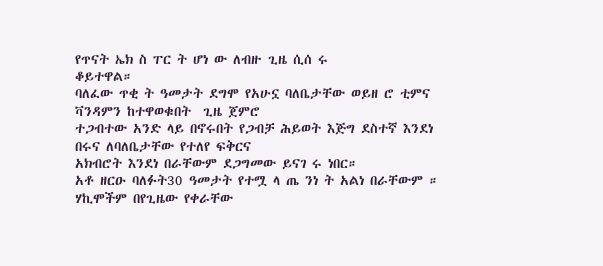የጥናት ኤክ ስ ፐር ት ሆነ ው ለብዙ ጊዜ ሲሰ ሩ
ቆይተዋል።
ባለፈው ጥቂ ት ዓመታት ደግሞ የአሁኗ ባለቤታቸው ወይዘ ሮ ቲምና ቫንዳምን ከተዋወቁበት  ጊዜ ጀምሮ
ተጋብተው አንድ ላይ በኖሩበት የጋብቻ ሕይወት እጅግ ደስተኛ እንደነ በሩና ለባለቤታቸው የተለየ ፍቅርና
አክብሮት እንደነ በራቸውም ደጋግመው ይናገ ሩ ነበር።
አቶ ዘርዑ ባለፉት30 ዓመታት የተሟ ላ ጤ ንነ ት አልነ በራቸውም ። ሃኪሞችም በየጊዜው የቀራቸው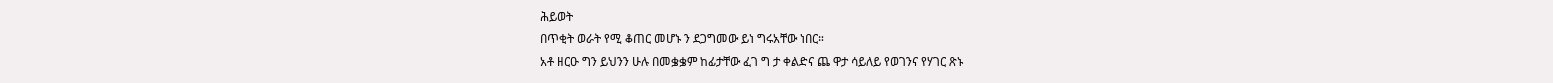ሕይወት
በጥቂት ወራት የሚ ቆጠር መሆኑ ን ደጋግመው ይነ ግሩአቸው ነበር።
አቶ ዘርዑ ግን ይህንን ሁሉ በመቌቌም ከፊታቸው ፈገ ግ ታ ቀልድና ጨ ዋታ ሳይለይ የወገንና የሃገር ጽኑ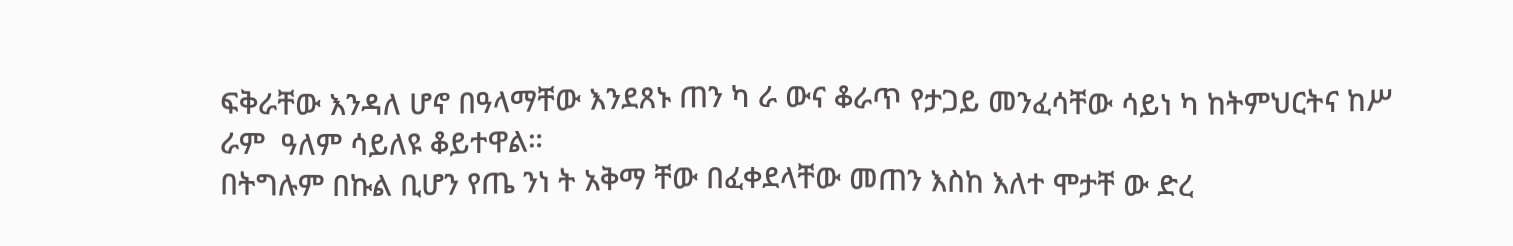ፍቅራቸው እንዳለ ሆኖ በዓላማቸው እንደጸኑ ጠን ካ ራ ውና ቆራጥ የታጋይ መንፈሳቸው ሳይነ ካ ከትምህርትና ከሥ
ራም  ዓለም ሳይለዩ ቆይተዋል።
በትግሉም በኩል ቢሆን የጤ ንነ ት አቅማ ቸው በፈቀደላቸው መጠን እስከ እለተ ሞታቸ ው ድረ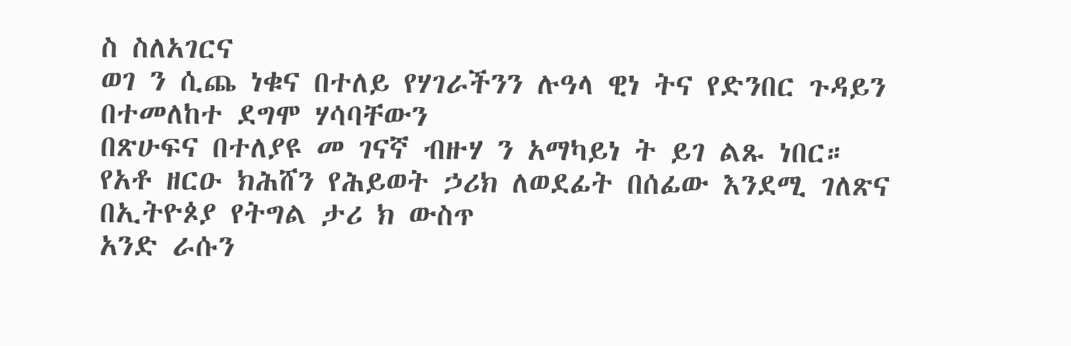ስ ስለአገርና
ወገ ን ሲጨ ነቁና በተለይ የሃገራችንን ሉዓላ ዊነ ትና የድንበር ጉዳይን በተመለከተ ደግሞ ሃሳባቸውን
በጽሁፍና በተለያዩ መ ገናኛ ብዙሃ ን አማካይነ ት ይገ ልጹ ነበር።
የአቶ ዘርዑ ክሕሸን የሕይወት ኃሪክ ለወደፊት በሰፊው እንደሚ ገለጽና በኢትዮጶያ የትግል ታሪ ክ ውስጥ
አንድ ራሱን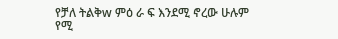የቻለ ትልቅw ምዕ ራ ፍ እንደሚ ኖረው ሁሉም የሚ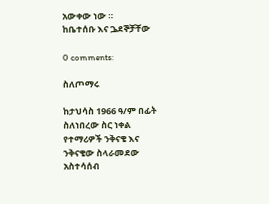አውቀው ነው ።
ከቤተሰቡ እና ጔደኞቻቸው

0 comments:

ስለጦማሩ

ከታህሳስ 1966 ዓ/ም በፊት ስለነበረው ስር ነቀል የተማሪዎች ንቅናቄ እና ንቅናቄው ስላራመደው አስተሳሰብ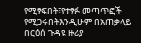የሚፃፍበት፣የተፃፉ መጣጥፎች የሚጋሩበትእንዲሁም በአጠቃላይ በርዕሰ ጉዳዩ ዙሪያ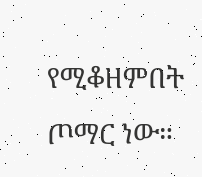የሚቆዘምበት ጦማር ነው።